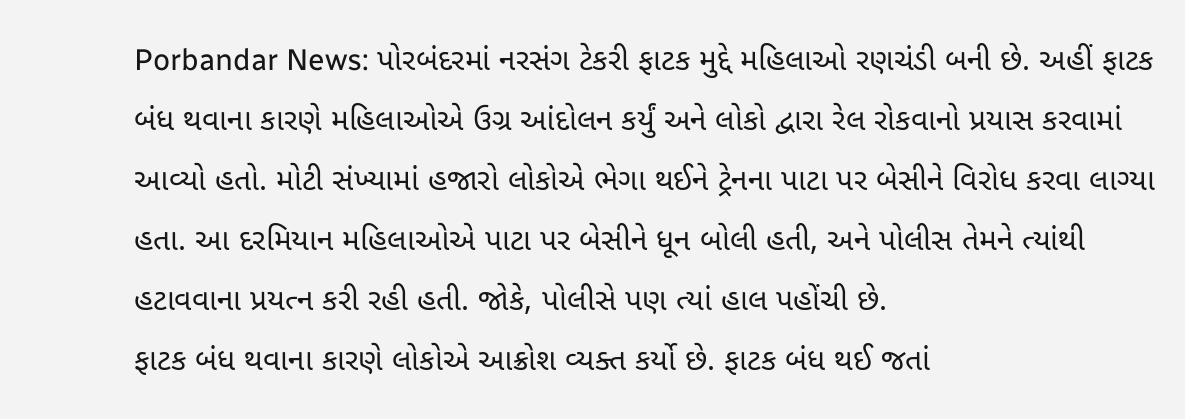Porbandar News: પોરબંદરમાં નરસંગ ટેકરી ફાટક મુદ્દે મહિલાઓ રણચંડી બની છે. અહીં ફાટક બંધ થવાના કારણે મહિલાઓએ ઉગ્ર આંદોલન કર્યું અને લોકો દ્વારા રેલ રોકવાનો પ્રયાસ કરવામાં આવ્યો હતો. મોટી સંખ્યામાં હજારો લોકોએ ભેગા થઈને ટ્રેનના પાટા પર બેસીને વિરોધ કરવા લાગ્યા હતા. આ દરમિયાન મહિલાઓએ પાટા પર બેસીને ધૂન બોલી હતી, અને પોલીસ તેમને ત્યાંથી હટાવવાના પ્રયત્ન કરી રહી હતી. જોકે, પોલીસે પણ ત્યાં હાલ પહોંચી છે.
ફાટક બંધ થવાના કારણે લોકોએ આક્રોશ વ્યક્ત કર્યો છે. ફાટક બંધ થઈ જતાં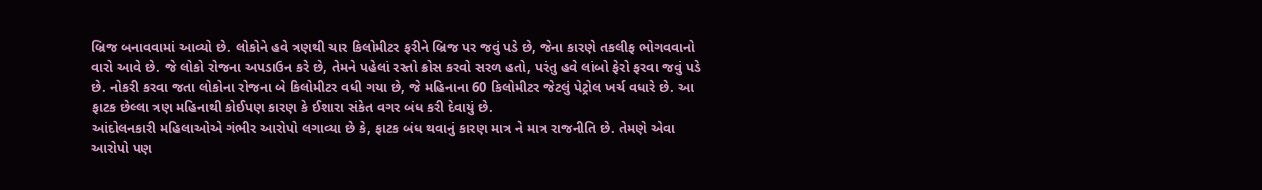બ્રિજ બનાવવામાં આવ્યો છે. લોકોને હવે ત્રણથી ચાર કિલોમીટર ફરીને બ્રિજ પર જવું પડે છે, જેના કારણે તકલીફ ભોગવવાનો વારો આવે છે. જે લોકો રોજના અપડાઉન કરે છે, તેમને પહેલાં રસ્તો ક્રોસ કરવો સરળ હતો, પરંતુ હવે લાંબો ફેરો ફરવા જવું પડે છે. નોકરી કરવા જતા લોકોના રોજના બે કિલોમીટર વધી ગયા છે, જે મહિનાના 60 કિલોમીટર જેટલું પેટ્રોલ ખર્ચ વધારે છે. આ ફાટક છેલ્લા ત્રણ મહિનાથી કોઈપણ કારણ કે ઈશારા સંકેત વગર બંધ કરી દેવાયું છે.
આંદોલનકારી મહિલાઓએ ગંભીર આરોપો લગાવ્યા છે કે, ફાટક બંધ થવાનું કારણ માત્ર ને માત્ર રાજનીતિ છે. તેમણે એવા આરોપો પણ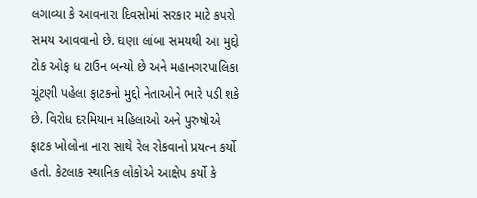લગાવ્યા કે આવનારા દિવસોમાં સરકાર માટે કપરો સમય આવવાનો છે. ઘણા લાંબા સમયથી આ મુદ્દો ટોક ઓફ ધ ટાઉન બન્યો છે અને મહાનગરપાલિકા ચૂંટણી પહેલા ફાટકનો મુદ્દો નેતાઓને ભારે પડી શકે છે. વિરોધ દરમિયાન મહિલાઓ અને પુરુષોએ ફાટક ખોલોના નારા સાથે રેલ રોકવાનો પ્રયત્ન કર્યો હતો. કેટલાક સ્થાનિક લોકોએ આક્ષેપ કર્યો કે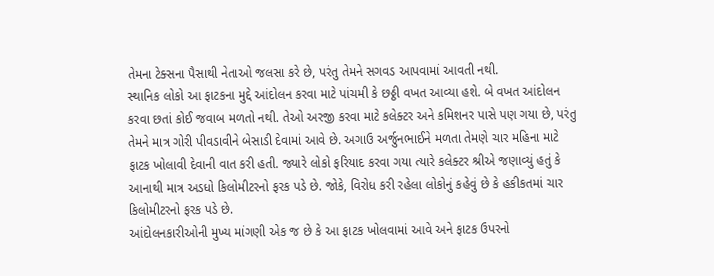તેમના ટેક્સના પૈસાથી નેતાઓ જલસા કરે છે, પરંતુ તેમને સગવડ આપવામાં આવતી નથી.
સ્થાનિક લોકો આ ફાટકના મુદ્દે આંદોલન કરવા માટે પાંચમી કે છઠ્ઠી વખત આવ્યા હશે. બે વખત આંદોલન કરવા છતાં કોઈ જવાબ મળતો નથી. તેઓ અરજી કરવા માટે કલેક્ટર અને કમિશનર પાસે પણ ગયા છે, પરંતુ તેમને માત્ર ગોરી પીવડાવીને બેસાડી દેવામાં આવે છે. અગાઉ અર્જુનભાઈને મળતા તેમણે ચાર મહિના માટે ફાટક ખોલાવી દેવાની વાત કરી હતી. જ્યારે લોકો ફરિયાદ કરવા ગયા ત્યારે કલેક્ટર શ્રીએ જણાવ્યું હતું કે આનાથી માત્ર અડધો કિલોમીટરનો ફરક પડે છે. જોકે, વિરોધ કરી રહેલા લોકોનું કહેવું છે કે હકીકતમાં ચાર કિલોમીટરનો ફરક પડે છે.
આંદોલનકારીઓની મુખ્ય માંગણી એક જ છે કે આ ફાટક ખોલવામાં આવે અને ફાટક ઉપરનો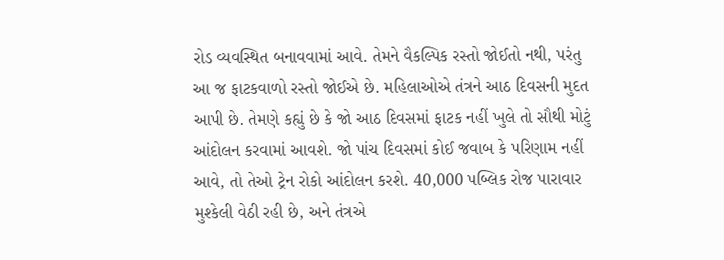રોડ વ્યવસ્થિત બનાવવામાં આવે. તેમને વૈકલ્પિક રસ્તો જોઈતો નથી, પરંતુ આ જ ફાટકવાળો રસ્તો જોઈએ છે. મહિલાઓએ તંત્રને આઠ દિવસની મુદત આપી છે. તેમણે કહ્યું છે કે જો આઠ દિવસમાં ફાટક નહીં ખુલે તો સૌથી મોટું આંદોલન કરવામાં આવશે. જો પાંચ દિવસમાં કોઈ જવાબ કે પરિણામ નહીં આવે, તો તેઓ ટ્રેન રોકો આંદોલન કરશે. 40,000 પબ્લિક રોજ પારાવાર મુશ્કેલી વેઠી રહી છે, અને તંત્રએ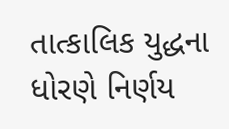તાત્કાલિક યુદ્ધના ધોરણે નિર્ણય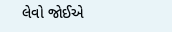લેવો જોઈએ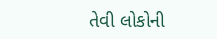તેવી લોકોની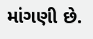માંગણી છે.